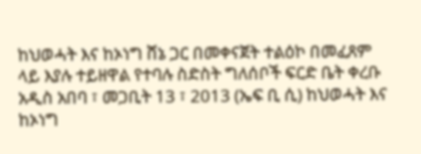ከህወሓት እና ከኦነግ ሸኔ ጋር በመቀናጀት ተልዕኮ በመፈጸም ላይ እያሉ ተይዘዋል የተባሉ ስድስት ግለሰቦች ፍርድ ቤት ቀረቡ
አዲስ አበባ ፣ መጋቢት 13 ፣ 2013 (ኤፍ ቢ ሲ) ከህወሓት እና ከኦነግ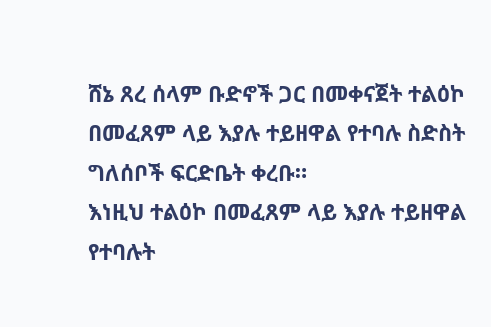ሸኔ ጸረ ሰላም ቡድኖች ጋር በመቀናጀት ተልዕኮ በመፈጸም ላይ እያሉ ተይዘዋል የተባሉ ስድስት ግለሰቦች ፍርድቤት ቀረቡ።
እነዚህ ተልዕኮ በመፈጸም ላይ እያሉ ተይዘዋል የተባሉት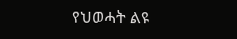የህወሓት ልዩ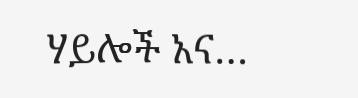ሃይሎች አና…